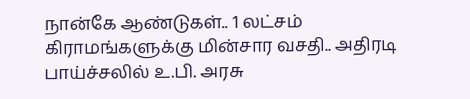நான்கே ஆண்டுகள்.. 1 லட்சம் கிராமங்களுக்கு மின்சார வசதி.. அதிரடி பாய்ச்சலில் உ.பி. அரசு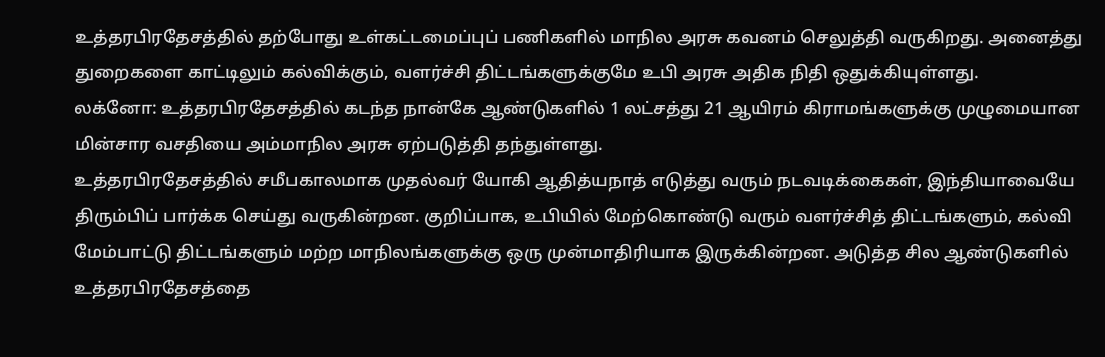உத்தரபிரதேசத்தில் தற்போது உள்கட்டமைப்புப் பணிகளில் மாநில அரசு கவனம் செலுத்தி வருகிறது. அனைத்து துறைகளை காட்டிலும் கல்விக்கும், வளர்ச்சி திட்டங்களுக்குமே உபி அரசு அதிக நிதி ஒதுக்கியுள்ளது.
லக்னோ: உத்தரபிரதேசத்தில் கடந்த நான்கே ஆண்டுகளில் 1 லட்சத்து 21 ஆயிரம் கிராமங்களுக்கு முழுமையான மின்சார வசதியை அம்மாநில அரசு ஏற்படுத்தி தந்துள்ளது.
உத்தரபிரதேசத்தில் சமீபகாலமாக முதல்வர் யோகி ஆதித்யநாத் எடுத்து வரும் நடவடிக்கைகள், இந்தியாவையே திரும்பிப் பார்க்க செய்து வருகின்றன. குறிப்பாக, உபியில் மேற்கொண்டு வரும் வளர்ச்சித் திட்டங்களும், கல்வி மேம்பாட்டு திட்டங்களும் மற்ற மாநிலங்களுக்கு ஒரு முன்மாதிரியாக இருக்கின்றன. அடுத்த சில ஆண்டுகளில் உத்தரபிரதேசத்தை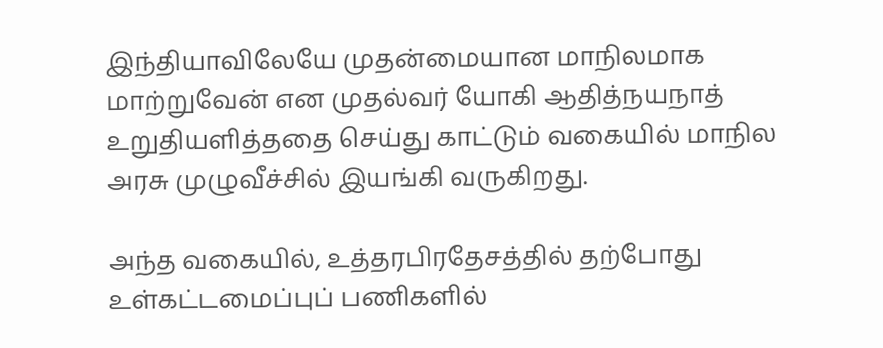இந்தியாவிலேயே முதன்மையான மாநிலமாக மாற்றுவேன் என முதல்வர் யோகி ஆதித்நயநாத் உறுதியளித்ததை செய்து காட்டும் வகையில் மாநில அரசு முழுவீச்சில் இயங்கி வருகிறது.

அந்த வகையில், உத்தரபிரதேசத்தில் தற்போது உள்கட்டமைப்புப் பணிகளில்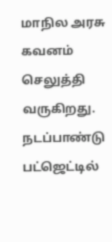மாநில அரசு கவனம் செலுத்தி வருகிறது. நடப்பாண்டு பட்ஜெட்டில்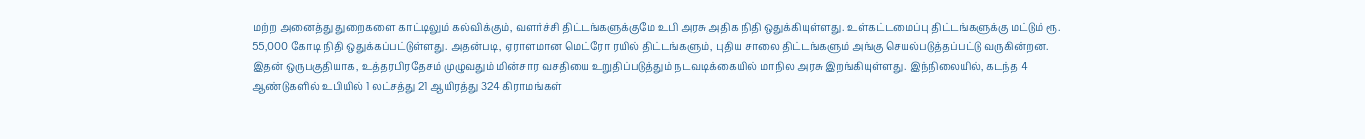மற்ற அனைத்து துறைகளை காட்டிலும் கல்விக்கும், வளர்ச்சி திட்டங்களுக்குமே உபி அரசு அதிக நிதி ஒதுக்கியுள்ளது. உள்கட்டமைப்பு திட்டங்களுக்கு மட்டும் ரூ. 55,000 கோடி நிதி ஒதுக்கப்பட்டுள்ளது. அதன்படி, ஏராளமான மெட்ரோ ரயில் திட்டங்களும், புதிய சாலை திட்டங்களும் அங்கு செயல்படுத்தப்பட்டு வருகின்றன.
இதன் ஒருபகுதியாக, உத்தரபிரதேசம் முழுவதும் மின்சார வசதியை உறுதிப்படுத்தும் நடவடிக்கையில் மாநில அரசு இறங்கியுள்ளது. இந்நிலையில், கடந்த 4 ஆண்டுகளில் உபியில் 1 லட்சத்து 21 ஆயிரத்து 324 கிராமங்கள்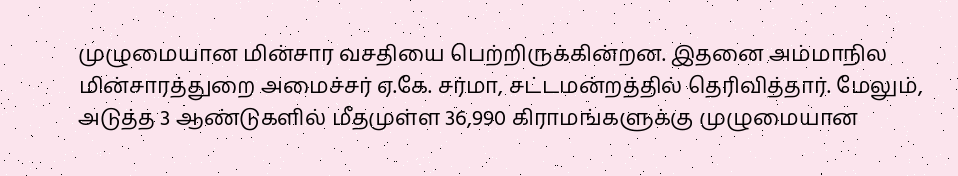முழுமையான மின்சார வசதியை பெற்றிருக்கின்றன. இதனை அம்மாநில மின்சாரத்துறை அமைச்சர் ஏ.கே. சர்மா, சட்டமன்றத்தில் தெரிவித்தார். மேலும், அடுத்த 3 ஆண்டுகளில் மீதமுள்ள 36,990 கிராமங்களுக்கு முழுமையான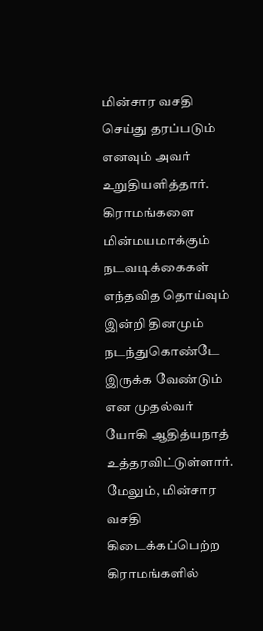மின்சார வசதி செய்து தரப்படும் எனவும் அவர் உறுதியளித்தார்.
கிராமங்களை மின்மயமாக்கும் நடவடிக்கைகள் எந்தவித தொய்வும் இன்றி தினமும் நடந்துகொண்டே இருக்க வேண்டும் என முதல்வர் யோகி ஆதித்யநாத் உத்தரவிட்டுள்ளார். மேலும், மின்சார வசதி கிடைக்கப்பெற்ற கிராமங்களில்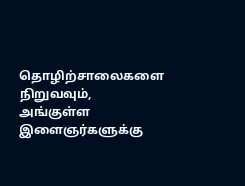தொழிற்சாலைகளை நிறுவவும், அங்குள்ள இளைஞர்களுக்கு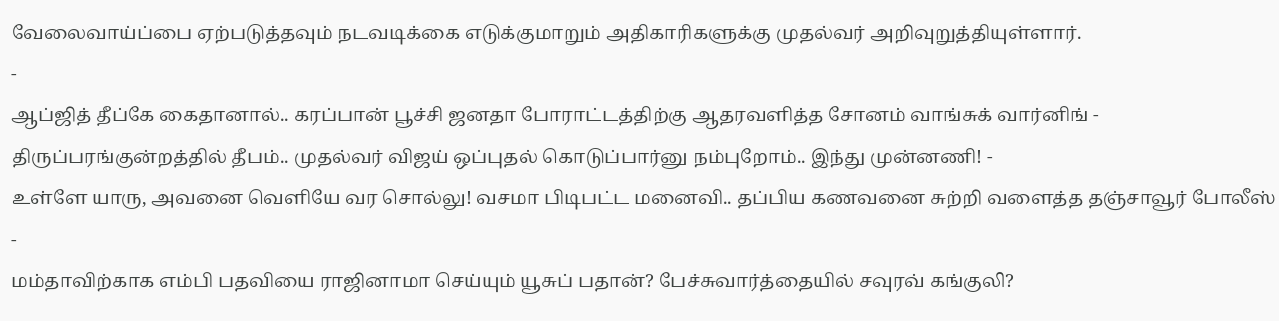வேலைவாய்ப்பை ஏற்படுத்தவும் நடவடிக்கை எடுக்குமாறும் அதிகாரிகளுக்கு முதல்வர் அறிவுறுத்தியுள்ளார்.
-
ஆப்ஜித் தீப்கே கைதானால்.. கரப்பான் பூச்சி ஜனதா போராட்டத்திற்கு ஆதரவளித்த சோனம் வாங்சுக் வார்னிங் -
திருப்பரங்குன்றத்தில் தீபம்.. முதல்வர் விஜய் ஒப்புதல் கொடுப்பார்னு நம்புறோம்.. இந்து முன்னணி! -
உள்ளே யாரு, அவனை வெளியே வர சொல்லு! வசமா பிடிபட்ட மனைவி.. தப்பிய கணவனை சுற்றி வளைத்த தஞ்சாவூர் போலீஸ் -
மம்தாவிற்காக எம்பி பதவியை ராஜினாமா செய்யும் யூசுப் பதான்? பேச்சுவார்த்தையில் சவுரவ் கங்குலி?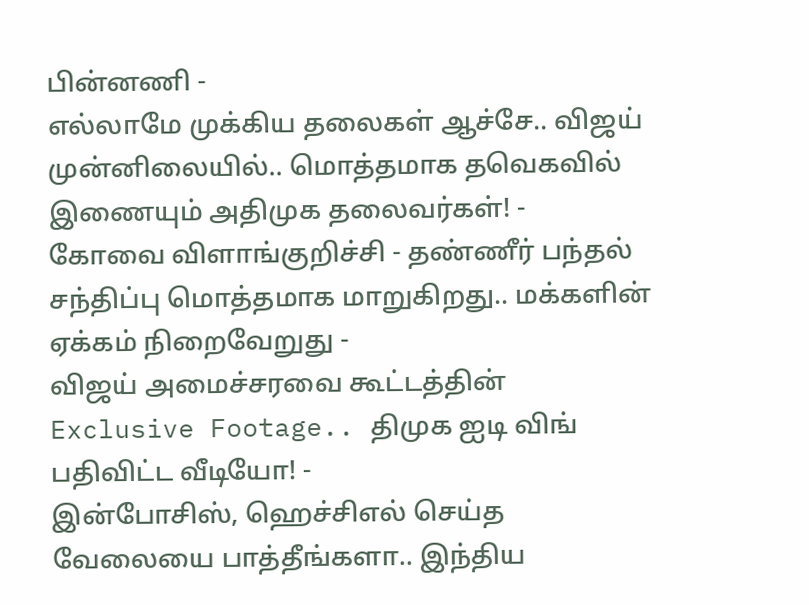பின்னணி -
எல்லாமே முக்கிய தலைகள் ஆச்சே.. விஜய் முன்னிலையில்.. மொத்தமாக தவெகவில் இணையும் அதிமுக தலைவர்கள்! -
கோவை விளாங்குறிச்சி - தண்ணீர் பந்தல் சந்திப்பு மொத்தமாக மாறுகிறது.. மக்களின் ஏக்கம் நிறைவேறுது -
விஜய் அமைச்சரவை கூட்டத்தின் Exclusive Footage.. திமுக ஐடி விங் பதிவிட்ட வீடியோ! -
இன்போசிஸ், ஹெச்சிஎல் செய்த வேலையை பாத்தீங்களா.. இந்திய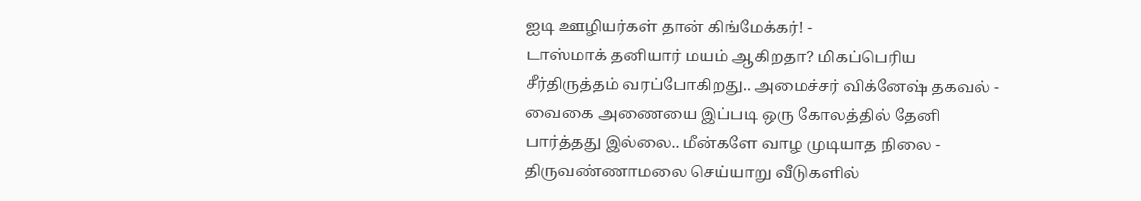ஐடி ஊழியர்கள் தான் கிங்மேக்கர்! -
டாஸ்மாக் தனியார் மயம் ஆகிறதா? மிகப்பெரிய சீர்திருத்தம் வரப்போகிறது.. அமைச்சர் விக்னேஷ் தகவல் -
வைகை அணையை இப்படி ஒரு கோலத்தில் தேனி பார்த்தது இல்லை.. மீன்களே வாழ முடியாத நிலை -
திருவண்ணாமலை செய்யாறு வீடுகளில்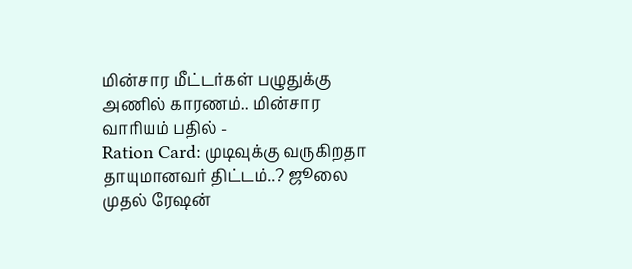மின்சார மீட்டர்கள் பழுதுக்கு அணில் காரணம்.. மின்சார வாரியம் பதில் -
Ration Card: முடிவுக்கு வருகிறதா தாயுமானவர் திட்டம்..? ஜூலை முதல் ரேஷன்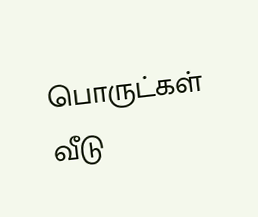பொருட்கள் வீடு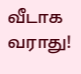வீடாக வராது!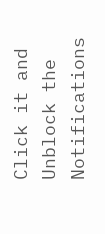Click it and Unblock the Notifications